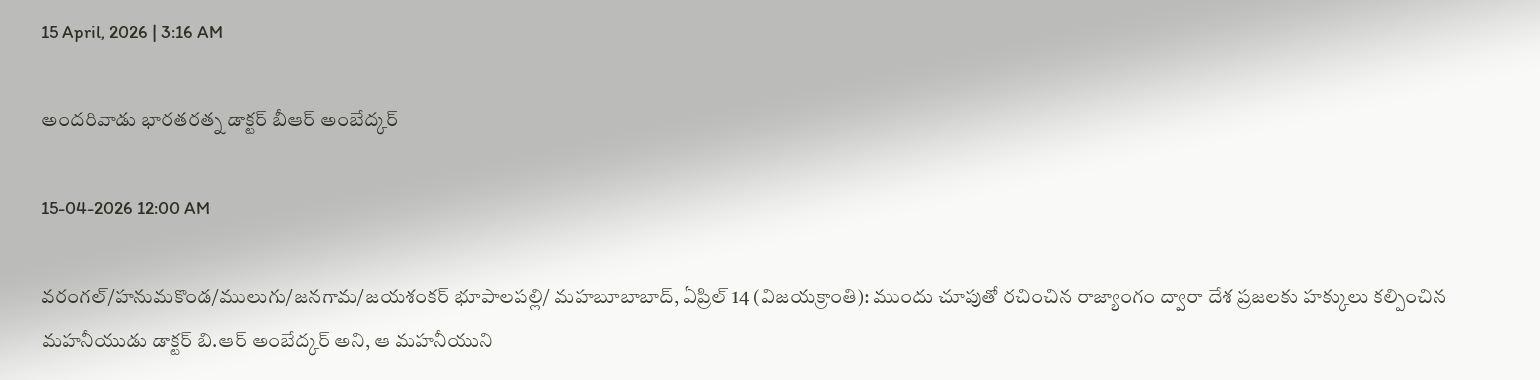15 April, 2026 | 3:16 AM

అందరివాడు భారతరత్న డాక్టర్ బీఆర్ అంబేద్కర్

15-04-2026 12:00 AM

వరంగల్/హనుమకొండ/ములుగు/జనగామ/జయశంకర్ భూపాలపల్లి/ మహబూబాబాద్, ఏప్రిల్ 14 (విజయక్రాంతి): ముందు చూపుతో రచించిన రాజ్యాంగం ద్వారా దేశ ప్రజలకు హక్కులు కల్పించిన మహనీయుడు డాక్టర్ బి.ఆర్ అంబేద్కర్ అని, ఆ మహనీయుని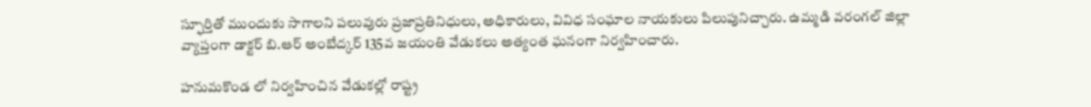స్ఫూర్తితో ముందుకు సాగాలని పలువురు ప్రజాప్రతినిధులు, అధికారులు, వివిధ సంఘాల నాయకులు పిలుపునిచ్చారు. ఉమ్మడి వరంగల్ జిల్లా వ్యాప్తంగా డాక్టర్ బి.ఆర్ అంబేద్కర్ 135వ జయంతి వేడుకలు అత్యంత ఘనంగా నిర్వహించారు.

హనుమకొండ లో నిర్వహించిన వేడుకల్లో రాష్ట్ర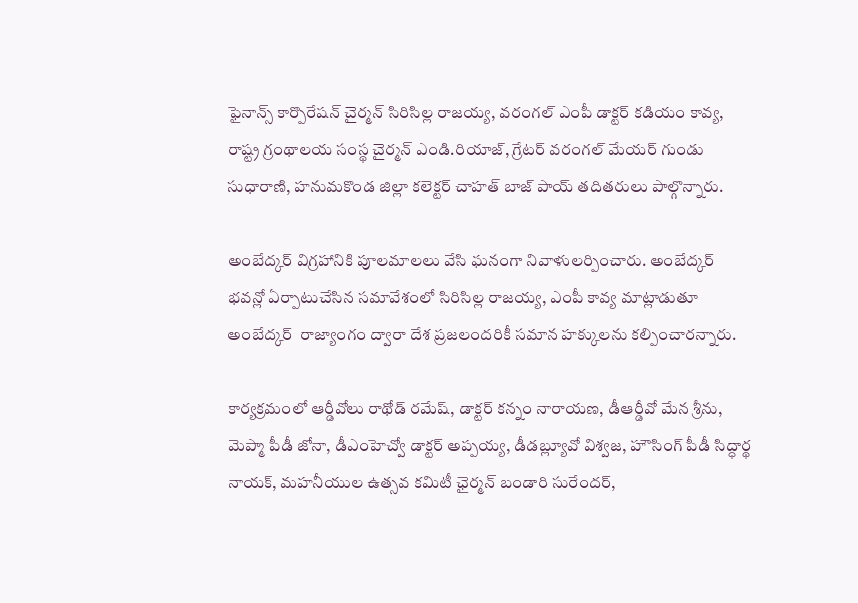ఫైనాన్స్ కార్పొరేషన్ చైర్మన్ సిరిసిల్ల రాజయ్య, వరంగల్ ఎంపీ డాక్టర్ కడియం కావ్య, రాష్ట్ర గ్రంథాలయ సంస్థ చైర్మన్ ఎండి.రియాజ్, గ్రేటర్ వరంగల్ మేయర్ గుండు సుధారాణి, హనుమకొండ జిల్లా కలెక్టర్ చాహత్ బాజ్ పాయ్ తదితరులు పాల్గొన్నారు.

అంబేద్కర్ విగ్రహానికి పూలమాలలు వేసి ఘనంగా నివాళులర్పించారు. అంబేద్కర్ భవన్లో ఏర్పాటుచేసిన సమావేశంలో సిరిసిల్ల రాజయ్య, ఎంపీ కావ్య మాట్లాడుతూ అంబేద్కర్  రాజ్యాంగం ద్వారా దేశ ప్రజలందరికీ సమాన హక్కులను కల్పించారన్నారు.

కార్యక్రమంలో ఆర్డీవోలు రాథోడ్ రమేష్, డాక్టర్ కన్నం నారాయణ, డీఆర్డీవో మేన శ్రీను, మెప్మా పీడీ జోనా, డీఎంహెచ్వో డాక్టర్ అప్పయ్య, డీడబ్ల్యూవో విశ్వజ, హౌసింగ్ పీడీ సిద్ధార్థ నాయక్, మహనీయుల ఉత్సవ కమిటీ ఛైర్మన్ బండారి సురేందర్,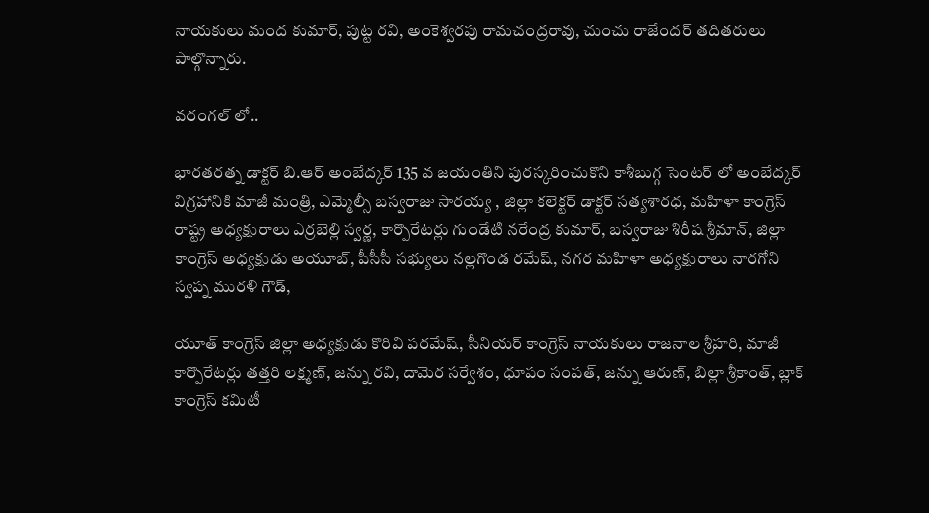నాయకులు మంద కుమార్, పుట్ట రవి, అంకెశ్వరపు రామచంద్రరావు, చుంచు రాజేందర్ తదితరులు పాల్గొన్నారు.

వరంగల్ లో..

భారతరత్న డాక్టర్ బి.ఆర్ అంబేద్కర్ 135 వ జయంతిని పురస్కరించుకొని కాశీబుగ్గ సెంటర్ లో అంబేద్కర్ విగ్రహానికి మాజీ మంత్రి, ఎమ్మెల్సీ బస్వరాజు సారయ్య , జిల్లా కలెక్టర్ డాక్టర్ సత్యశారధ, మహిళా కాంగ్రెస్ రాష్ట్ర అధ్యక్షురాలు ఎర్రబెల్లి స్వర్ణ, కార్పొరేటర్లు గుండేటి నరేంద్ర కుమార్, బస్వరాజు శిరీష శ్రీమాన్, జిల్లా కాంగ్రెస్ అధ్యక్షుడు అయూబ్, పీసీసీ సభ్యులు నల్లగొండ రమేష్, నగర మహిళా అధ్యక్షురాలు నారగోని స్వప్న మురళి గౌడ్,

యూత్ కాంగ్రెస్ జిల్లా అధ్యక్షుడు కొరివి పరమేష్, సీనియర్ కాంగ్రెస్ నాయకులు రాజనాల శ్రీహరి, మాజీ కార్పొరేటర్లు తత్తరి లక్ష్మణ్, జన్ను రవి, దామెర సర్వేశం, ధూపం సంపత్, జన్ను ఆరుణ్, బిల్లా శ్రీకాంత్, బ్లాక్ కాంగ్రెస్ కమిటీ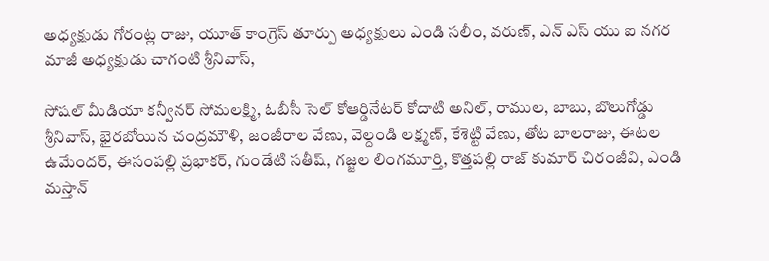అధ్యక్షుడు గోరంట్ల రాజు, యూత్ కాంగ్రెస్ తూర్పు అధ్యక్షులు ఎండి సలీం, వరుణ్, ఎన్ ఎస్ యు ఐ నగర మాజీ అధ్యక్షుడు చాగంటి శ్రీనివాస్,

సోషల్ మీడియా కన్వీనర్ సోమలక్ష్మి, ఓబీసీ సెల్ కోఆర్డినేటర్ కోదాటి అనిల్, రాముల, బాబు, బొలుగోడ్డు శ్రీనివాస్, భైరబోయిన చంద్రమౌళి, జంజీరాల వేణు, వెల్దండి లక్ష్మణ్, కేశెట్టి వేణు, తోట బాలరాజు, ఈటల ఉమేందర్, ఈసంపల్లి ప్రభాకర్, గుండేటి సతీష్, గజ్జల లింగమూర్తి, కొత్తపల్లి రాజ్ కుమార్ చిరంజీవి, ఎండి మస్తాన్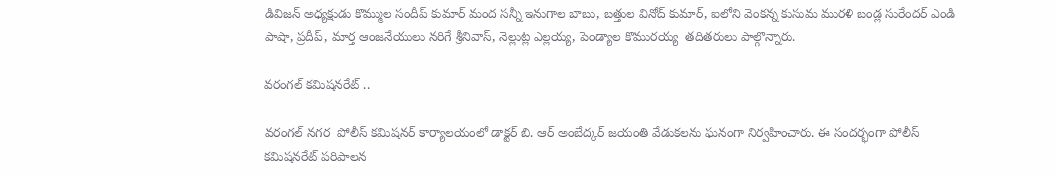డివిజన్ అధ్యక్షుడు కొమ్ముల సందీప్ కుమార్ మంద సన్నీ ఇనుగాల బాబు, బత్తుల వినోద్ కుమార్, ఐలోని వెంకన్న కుసుమ మురళి బండ్ల సురేందర్ ఎండి పాషా, ప్రదీప్, మార్త ఆంజనేయులు నరిగే శ్రీనివాస్, నెల్లుట్ల ఎల్లయ్య, పెండ్యాల కొమురయ్య  తదితరులు పాల్గొన్నారు.

వరంగల్ కమిషనరేట్ ..

వరంగల్ నగర  పోలీస్ కమిషనర్ కార్యాలయంలో డాక్టర్ బి. ఆర్ అంబేద్కర్ జయంతి వేడుకలను ఘనంగా నిర్వహించారు. ఈ సందర్భంగా పోలీస్ కమిషనరేట్ పరిపాలన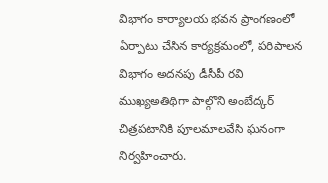విభాగం కార్యాలయ భవన ప్రాంగణంలో ఏర్పాటు చేసిన కార్యక్రమంలో, పరిపాలన విభాగం అదనపు డీసీపీ రవి ముఖ్యఅతిథిగా పాల్గొని అంబేద్కర్ చిత్రపటానికి పూలమాలవేసి ఘనంగా నిర్వహించారు.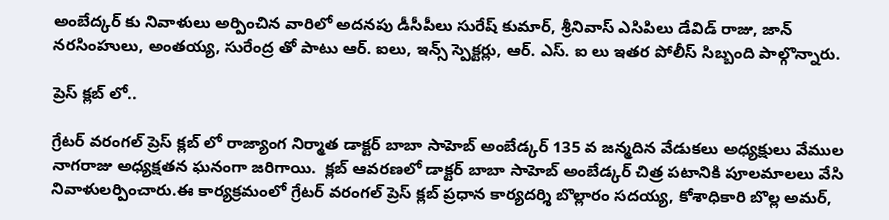అంబేద్కర్ కు నివాళులు అర్పించిన వారిలో అదనపు డీసీపీలు సురేష్ కుమార్, శ్రీనివాస్ ఎసిపిలు డేవిడ్ రాజు, జాన్ నరసింహులు, అంతయ్య, సురేంద్ర తో పాటు ఆర్. ఐలు, ఇన్స్ స్పెక్టర్లు, ఆర్. ఎస్. ఐ లు ఇతర పోలీస్ సిబ్బంది పాల్గొన్నారు.

ప్రెస్ క్లబ్ లో..

గ్రేటర్ వరంగల్ ప్రెస్ క్లబ్ లో రాజ్యాంగ నిర్మాత డాక్టర్ బాబా సాహెబ్ అంబేడ్కర్ 135 వ జన్మదిన వేడుకలు అధ్యక్షులు వేముల నాగరాజు అధ్యక్షతన ఘనంగా జరిగాయి.  క్లబ్ ఆవరణలో డాక్టర్ బాబా సాహెబ్ అంబేడ్కర్ చిత్ర పటానికి పూలమాలలు వేసి  నివాళులర్పించారు.ఈ కార్యక్రమంలో గ్రేటర్ వరంగల్ ప్రెస్ క్లబ్ ప్రధాన కార్యదర్శి బొల్లారం సదయ్య, కోశాధికారి బొల్ల అమర్,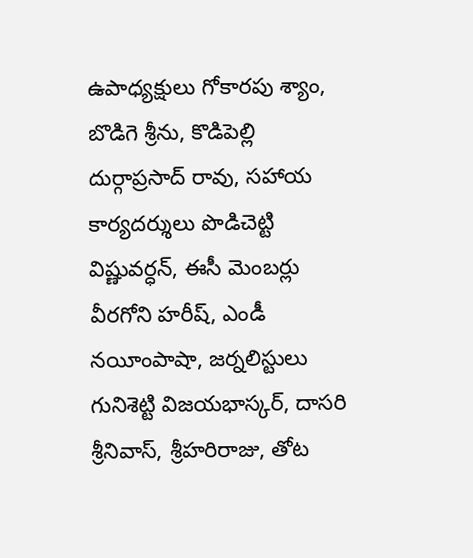ఉపాధ్యక్షులు గోకారపు శ్యాం, బొడిగె శ్రీను, కొడిపెల్లి దుర్గాప్రసాద్ రావు, సహాయ కార్యదర్శులు పొడిచెట్టి విష్ణువర్ధన్, ఈసీ మెంబర్లు వీరగోని హరీష్, ఎండీ నయీంపాషా, జర్నలిస్టులు గునిశెట్టి విజయభాస్కర్, దాసరి శ్రీనివాస్, శ్రీహరిరాజు, తోట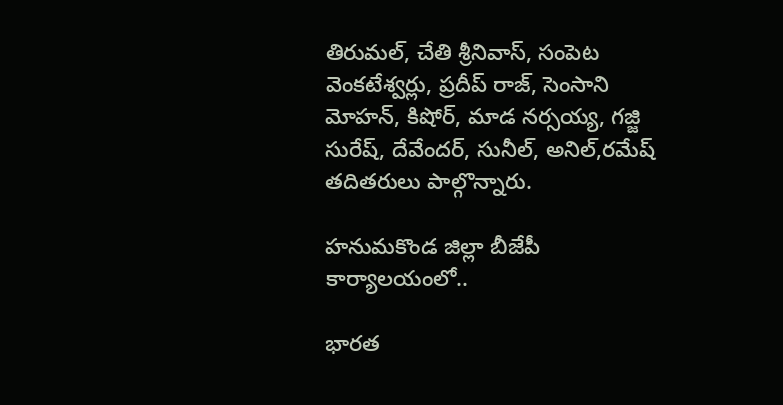తిరుమల్, చేతి శ్రీనివాస్, సంపెట వెంకటేశ్వర్లు, ప్రదీప్ రాజ్, సెంసాని మోహన్, కిషోర్, మాడ నర్సయ్య, గజ్జి సురేష్, దేవేందర్, సునీల్, అనిల్,రమేష్ తదితరులు పాల్గొన్నారు.

హనుమకొండ జిల్లా బీజేపీ కార్యాలయంలో..

భారత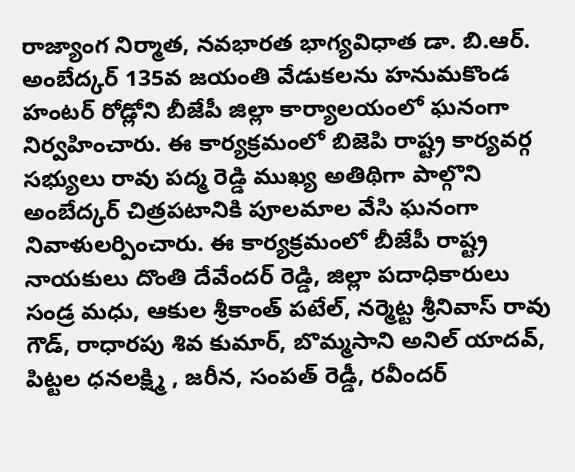రాజ్యాంగ నిర్మాత, నవభారత భాగ్యవిధాత డా. బి.ఆర్. అంబేద్కర్ 135వ జయంతి వేడుకలను హనుమకొండ హంటర్ రోడ్లోని బీజేపీ జిల్లా కార్యాలయంలో ఘనంగా నిర్వహించారు. ఈ కార్యక్రమంలో బిజెపి రాష్ట్ర కార్యవర్గ సభ్యులు రావు పద్మ రెడ్డి ముఖ్య అతిథిగా పాల్గొని అంబేద్కర్ చిత్రపటానికి పూలమాల వేసి ఘనంగా నివాళులర్పించారు. ఈ కార్యక్రమంలో బీజేపీ రాష్ట్ర నాయకులు దొంతి దేవేందర్ రెడ్డి, జిల్లా పదాధికారులు సండ్ర మధు, ఆకుల శ్రీకాంత్ పటేల్, నర్మెట్ట శ్రీనివాస్ రావు గౌడ్, రాధారపు శివ కుమార్, బొమ్మసాని అనిల్ యాదవ్, పిట్టల ధనలక్ష్మి , జరీన, సంపత్ రెడ్డీ, రవీందర్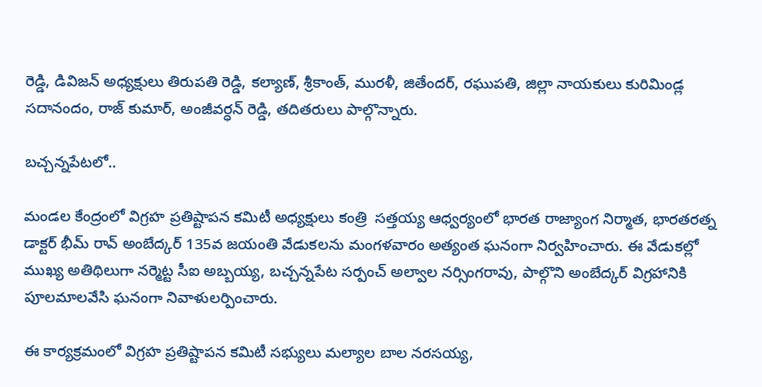రెడ్డి, డివిజన్ అధ్యక్షులు తిరుపతి రెడ్డి, కల్యాణ్, శ్రీకాంత్, మురళీ, జితేందర్, రఘుపతి, జిల్లా నాయకులు కురిమిండ్ల సదానందం, రాజ్ కుమార్, అంజీవర్ధన్ రెడ్డి, తదితరులు పాల్గొన్నారు.

బచ్చన్నపేటలో..

మండల కేంద్రంలో విగ్రహ ప్రతిష్టాపన కమిటీ అధ్యక్షులు కంత్రి  సత్తయ్య ఆధ్వర్యంలో భారత రాజ్యాంగ నిర్మాత, భారతరత్న డాక్టర్ భీమ్ రావ్ అంబేద్కర్ 135వ జయంతి వేడుకలను మంగళవారం అత్యంత ఘనంగా నిర్వహించారు. ఈ వేడుకల్లో  ముఖ్య అతిథిలుగా నర్మెట్ట సీఐ అబ్బయ్య, బచ్చన్నపేట సర్పంచ్ అల్వాల నర్సింగరావు, పాల్గొని అంబేద్కర్ విగ్రహానికి పూలమాలవేసి ఘనంగా నివాళులర్పించారు.

ఈ కార్యక్రమంలో విగ్రహ ప్రతిష్టాపన కమిటీ సభ్యులు మల్యాల బాల నరసయ్య,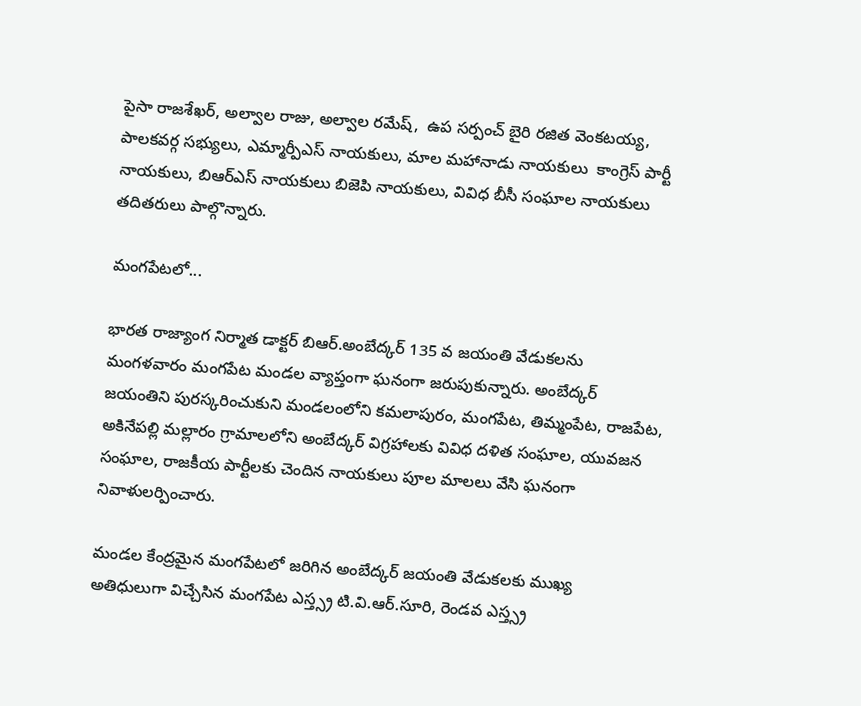పైసా రాజశేఖర్, అల్వాల రాజు, అల్వాల రమేష్,  ఉప సర్పంచ్ బైరి రజిత వెంకటయ్య, పాలకవర్గ సభ్యులు, ఎమ్మార్పీఎస్ నాయకులు, మాల మహానాడు నాయకులు  కాంగ్రెస్ పార్టీ నాయకులు, బిఆర్‌ఎస్ నాయకులు బిజెపి నాయకులు, వివిధ బీసీ సంఘాల నాయకులు తదితరులు పాల్గొన్నారు.

మంగపేటలో...

భారత రాజ్యాంగ నిర్మాత డాక్టర్ బిఆర్.అంబేద్కర్ 135 వ జయంతి వేడుకలను మంగళవారం మంగపేట మండల వ్యాప్తంగా ఘనంగా జరుపుకున్నారు. అంబేద్కర్ జయంతిని పురస్కరించుకుని మండలంలోని కమలాపురం, మంగపేట, తిమ్మంపేట, రాజపేట, అకినేపల్లి మల్లారం గ్రామాలలోని అంబేద్కర్ విగ్రహాలకు వివిధ దళిత సంఘాల, యువజన సంఘాల, రాజకీయ పార్టీలకు చెందిన నాయకులు పూల మాలలు వేసి ఘనంగా నివాళులర్పించారు.

మండల కేంద్రమైన మంగపేటలో జరిగిన అంబేద్కర్ జయంతి వేడుకలకు ముఖ్య అతిధులుగా విచ్చేసిన మంగపేట ఎస్త్స్ర టి.వి.ఆర్.సూరి, రెండవ ఎస్త్స్ర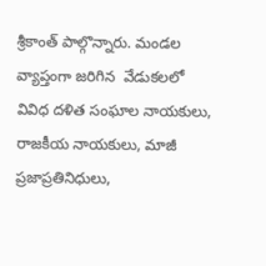శ్రీకాంత్ పాల్గొన్నారు. మండల వ్యాప్తంగా జరిగిన  వేడుకలలో వివిధ దళిత సంఘాల నాయకులు, రాజకీయ నాయకులు, మాజీ ప్రజాప్రతినిధులు,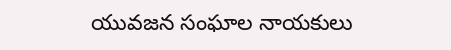యువజన సంఘాల నాయకులు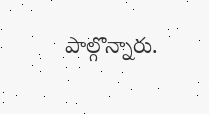పాల్గొన్నారు.